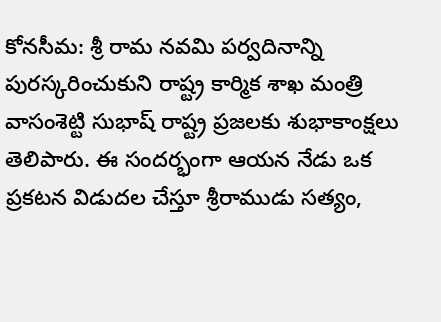కోనసీమ: శ్రీ రామ నవమి పర్వదినాన్ని పురస్కరించుకుని రాష్ట్ర కార్మిక శాఖ మంత్రి వాసంశెట్టి సుభాష్ రాష్ట్ర ప్రజలకు శుభాకాంక్షలు తెలిపారు. ఈ సందర్భంగా ఆయన నేడు ఒక ప్రకటన విడుదల చేస్తూ శ్రీరాముడు సత్యం,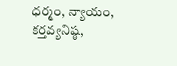ధర్మం, న్యాయం, కర్తవ్యనిష్ఠ,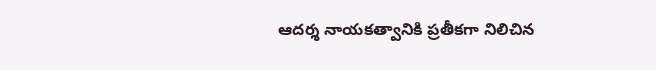ఆదర్శ నాయకత్వానికి ప్రతీకగా నిలిచిన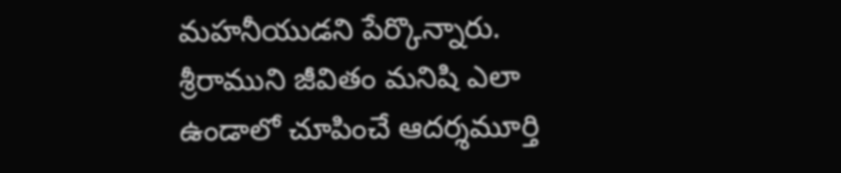మహనీయుడని పేర్కొన్నారు. శ్రీరాముని జీవితం మనిషి ఎలా ఉండాలో చూపించే ఆదర్శమూర్తి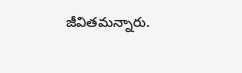జీవితమన్నారు.